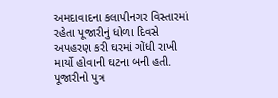અમદાવાદના કલાપીનગર વિસ્તારમાં રહેતા પૂજારીનું ધોળા દિવસે અપહરણ કરી ઘરમાં ગોંધી રાખી માર્યો હોવાની ઘટના બની હતી. પૂજારીનો પુત્ર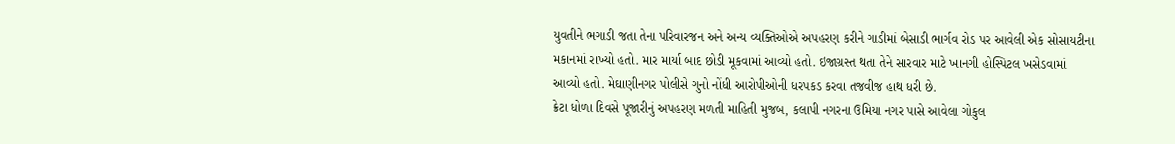યુવતીને ભગાડી જતા તેના પરિવારજન અને અન્ય વ્યક્તિઓએ અપહરણ કરીને ગાડીમાં બેસાડી ભાર્ગવ રોડ પર આવેલી એક સોસાયટીના મકાનમાં રાખ્યો હતો. માર માર્યા બાદ છોડી મૂકવામાં આવ્યો હતો. ઇજાગ્રસ્ત થતા તેને સારવાર માટે ખાનગી હોસ્પિટલ ખસેડવામાં આવ્યો હતો. મેઘાણીનગર પોલીસે ગુનો નોંધી આરોપીઓની ધરપકડ કરવા તજવીજ હાથ ધરી છે.
ક્રેટા ધોળા દિવસે પૂજારીનું અપહરણ મળતી માહિતી મુજબ, કલાપી નગરના ઉમિયા નગર પાસે આવેલા ગોકુલ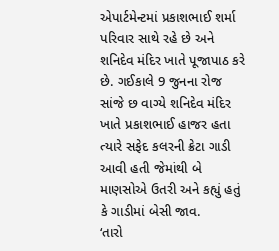એપાર્ટમેન્ટમાં પ્રકાશભાઈ શર્મા પરિવાર સાથે રહે છે અને શનિદેવ મંદિર ખાતે પૂજાપાઠ કરે છે. ગઈકાલે 9 જુનના રોજ સાંજે છ વાગ્યે શનિદેવ મંદિર ખાતે પ્રકાશભાઈ હાજર હતા ત્યારે સફેદ કલરની ક્રેટા ગાડી આવી હતી જેમાંથી બે માણસોએ ઉતરી અને કહ્યું હતું કે ગાડીમાં બેસી જાવ.
‘તારો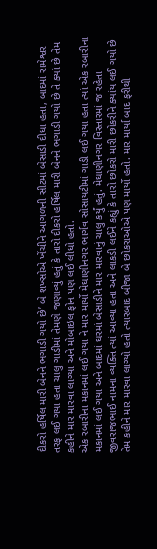દીકરો હર્ષિલ મારી બેનને ભગાડી ગયો છે’ બે શખ્સોએ ખેંચીને આગળની સીટમાં બેસાડી દીધા હતા, બાદમાં રામેશ્વર તરફ લઈ ગયા હતા ચાલુ ગાડીમાં તેમણે જણાવ્યું હતું કે તારો દીકરો હર્ષિલ મારી બેનને ભગાડી ગયો છે તે ક્યાં છે તેમ કહીને માર મારવા લાગ્યા અને મોબાઇલ ફોન પણ લઈ લીધો હતો.
એક રબારીના મકાનમાં લઈ ગયા ને માર માર્યો મેઘાણીનગર ભાર્ગવ સોસાયટીમાં ગાડી લઈ ગયા હતા ત્યાં એક રબારીના મકાનમાં લઈ ગયા અને બાદમાં ઘરમાં બેસાડીને માર મારવાનું ચાલુ કર્યું હતું. મેઘાણીનગર વિસ્તારમાં જ રહેતા જીવરાજભાઈ નામના વ્યક્તિ ત્યાં આવ્યા હતા અને લાકડી લઈને કહ્યું કે તારો છોકરો મારી છોકરીને ક્યાંય લઈ ગયો છે તેમ કહીને માર મારવા લાગ્યો હતો ત્યારબાદ બીજા બે છોકરાઓએ પણ માર્યો હતો. માર માર્યા બાદ ફરીથી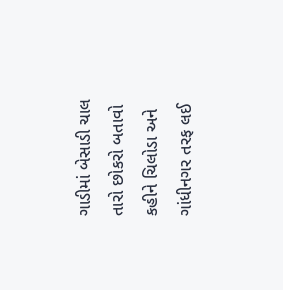ગાડીમાં બેસાડી ચાલ તારો છોકરો બતાવો કહીને ચિલોડા અને ગાંધીનગર તરફ લઈ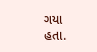ગયા હતા.